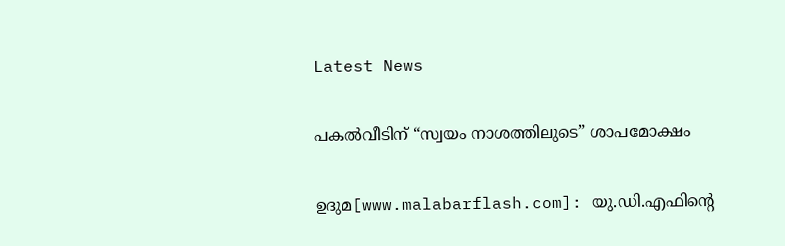Latest News

പകല്‍വീടിന് “സ്വയം നാശത്തിലുടെ” ശാപമോക്ഷം

ഉദുമ[www.malabarflash.com]: യു.ഡി.എഫിന്റെ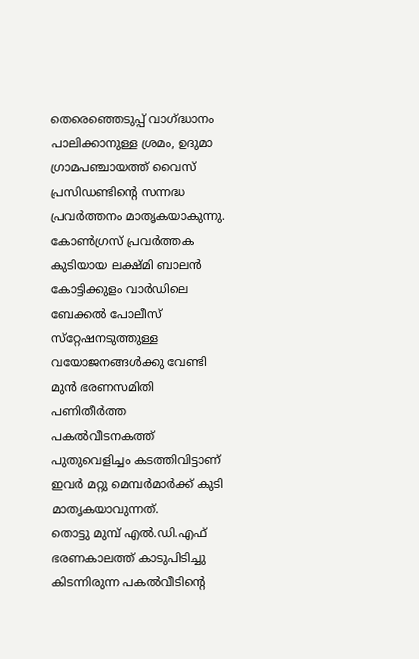തെരെഞ്ഞെടുപ്പ് വാഗ്ദ്ധാനം പാലിക്കാനുള്ള ശ്രമം, ഉദുമാ ഗ്രാമപഞ്ചായത്ത് വൈസ് പ്രസിഡണ്ടിന്റെ സന്നദ്ധ പ്രവര്‍ത്തനം മാതൃകയാകുന്നു. കോണ്‍ഗ്രസ് പ്രവര്‍ത്തക കുടിയായ ലക്ഷ്മി ബാലന്‍ കോട്ടിക്കുളം വാര്‍ഡിലെ ബേക്കല്‍ പോലീസ് സ്‌റ്റേഷനടുത്തുള്ള വയോജനങ്ങള്‍ക്കു വേണ്ടി മുന്‍ ഭരണസമിതി പണിതീര്‍ത്ത പകല്‍വീടനകത്ത് പുതുവെളിച്ചം കടത്തിവിട്ടാണ് ഇവര്‍ മറ്റു മെമ്പര്‍മാര്‍ക്ക് കുടി മാതൃകയാവുന്നത്.
തൊട്ടു മുമ്പ് എല്‍.ഡി.എഫ് ഭരണകാലത്ത് കാടുപിടിച്ചു കിടന്നിരുന്ന പകല്‍വീടിന്റെ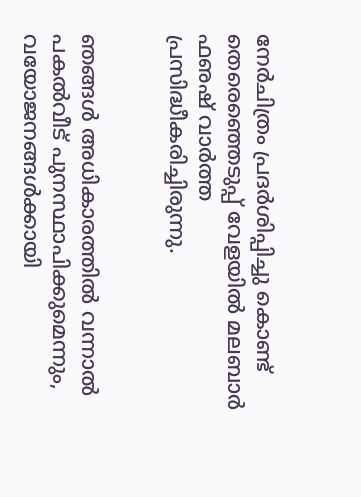നേര്‍ചിത്രം പ്രദര്‍ശിപ്പിച്ചു കൊണ്ട് തെരെഞ്ഞെടുപ്പ് വേളയില്‍ മലബാര്‍ ഫഌഷ് വാര്‍ത്ത പ്രസിദ്ധീകരിച്ചിരുന്നു.


ഞങ്ങള്‍ അധികാരത്തില്‍ വന്നാല്‍ പകല്‍വീട് പുനസ്ഥാപിക്കുമെന്നും, വയോജനങ്ങള്‍ക്കായി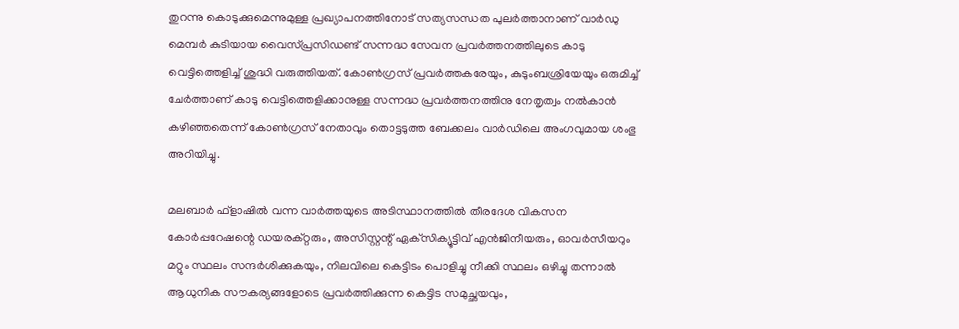തുറന്നു കൊടുക്കുമെന്നുമുള്ള പ്രഖ്യാപനത്തിനോട് സത്യസന്ധത പുലര്‍ത്താനാണ് വാര്‍ഡു മെമ്പര്‍ കുടിയായ വൈസ്പ്രസിഡണ്ട് സന്നദ്ധ സേവന പ്രവര്‍ത്തനത്തിലുടെ കാടു വെട്ടിത്തെളിച്ച് ശുദ്ധി വരുത്തിയത്. കോണ്‍ഗ്രസ് പ്രവര്‍ത്തകരേയും, കുടുംബശ്രിയേയും ഒരുമിച്ച് ചേര്‍ത്താണ് കാടു വെട്ടിത്തെളിക്കാനുള്ള സന്നദ്ധ പ്രവര്‍ത്തനത്തിനു നേതൃത്വം നല്‍കാന്‍ കഴിഞ്ഞതെന്ന് കോണ്‍ഗ്രസ് നേതാവും തൊട്ടടുത്ത ബേക്കലം വാര്‍ഡിലെ അംഗവുമായ ശംഭു അറിയിച്ചു.

മലബാര്‍ ഫ്‌ളാഷില്‍ വന്ന വാര്‍ത്തയുടെ അടിസ്ഥാനത്തില്‍ തീരദേശ വികസന കോര്‍പ്പറേഷന്റെ ഡയരക്റ്റരും, അസിസ്റ്റന്റ് ഏക്‌സിക്യൂട്ടിവ് എന്‍ജിനീയരും, ഓവര്‍സീയറും മറ്റും സ്ഥലം സന്ദര്‍ശിക്കുകയും, നിലവിലെ കെട്ടിടം പൊളിച്ചു നീക്കി സ്ഥലം ഒഴിച്ചു തന്നാല്‍ ആധുനിക സൗകര്യങ്ങളോടെ പ്രവര്‍ത്തിക്കുന്ന കെട്ടിട സമുച്ഛയവും,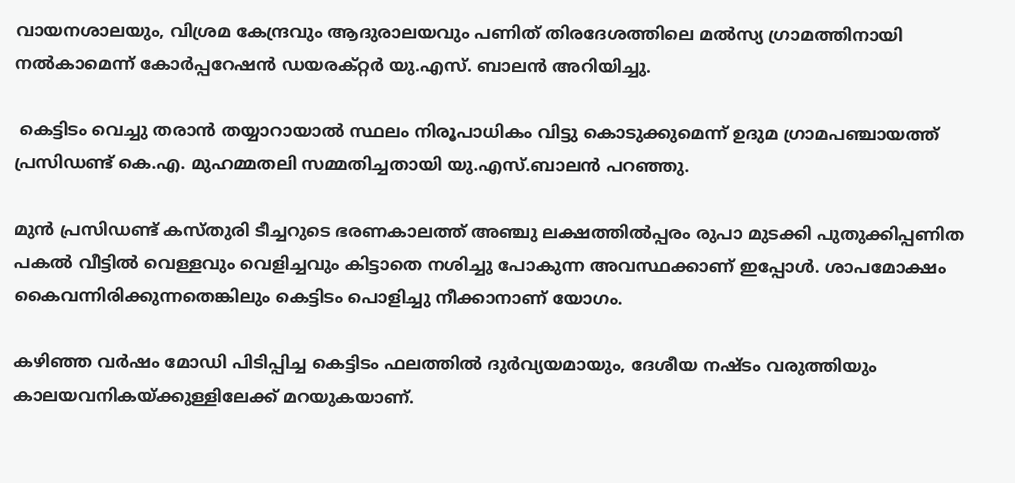വായനശാലയും, വിശ്രമ കേന്ദ്രവും ആദുരാലയവും പണിത് തിരദേശത്തിലെ മല്‍സ്യ ഗ്രാമത്തിനായി നല്‍കാമെന്ന് കോര്‍പ്പറേഷന്‍ ഡയരക്റ്റര്‍ യു.എസ്. ബാലന്‍ അറിയിച്ചു.

 കെട്ടിടം വെച്ചു തരാന്‍ തയ്യാറായാല്‍ സ്ഥലം നിരൂപാധികം വിട്ടു കൊടുക്കുമെന്ന് ഉദുമ ഗ്രാമപഞ്ചായത്ത് പ്രസിഡണ്ട് കെ.എ. മുഹമ്മതലി സമ്മതിച്ചതായി യു.എസ്.ബാലന്‍ പറഞ്ഞു.

മുന്‍ പ്രസിഡണ്ട് കസ്തുരി ടീച്ചറുടെ ഭരണകാലത്ത് അഞ്ചു ലക്ഷത്തില്‍പ്പരം രുപാ മുടക്കി പുതുക്കിപ്പണിത പകല്‍ വീട്ടില്‍ വെള്ളവും വെളിച്ചവും കിട്ടാതെ നശിച്ചു പോകുന്ന അവസ്ഥക്കാണ് ഇപ്പോള്‍. ശാപമോക്ഷം കൈവന്നിരിക്കുന്നതെങ്കിലും കെട്ടിടം പൊളിച്ചു നീക്കാനാണ് യോഗം.

കഴിഞ്ഞ വര്‍ഷം മോഡി പിടിപ്പിച്ച കെട്ടിടം ഫലത്തില്‍ ദുര്‍വ്യയമായും, ദേശീയ നഷ്ടം വരുത്തിയും കാലയവനികയ്ക്കുള്ളിലേക്ക് മറയുകയാണ്.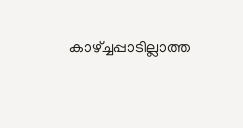കാഴ്ച്ചപ്പാടില്ലാത്ത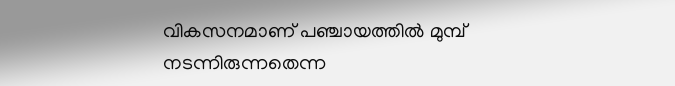വികസനമാണ് പഞ്ചായത്തില്‍ മുമ്പ് നടന്നിരുന്നതെന്ന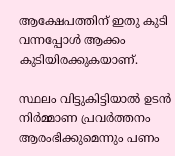ആക്ഷേപത്തിന് ഇതു കുടി വന്നപ്പോള്‍ ആക്കം കുടിയിരക്കുകയാണ്.

സ്ഥലം വിട്ടുകിട്ടിയാല്‍ ഉടന്‍ നിര്‍മ്മാണ പ്രവര്‍ത്തനം ആരംഭിക്കുമെന്നും പണം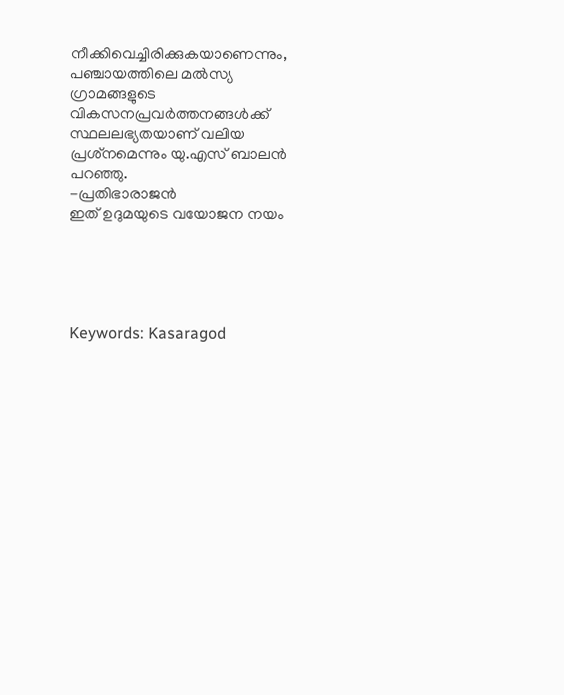നീക്കിവെച്ചിരിക്കുകയാണെന്നും, പഞ്ചായത്തിലെ മല്‍സ്യ ഗ്രാമങ്ങളുടെ വികസനപ്രവര്‍ത്തനങ്ങള്‍ക്ക് സ്ഥലലഭ്യതയാണ് വലിയ പ്രശ്‌നമെന്നും യു.എസ് ബാലന്‍ പറഞ്ഞു.
-പ്രതിഭാരാജന്‍
ഇത് ഉദുമയുടെ വയോജന നയം





Keywords: Kasaragod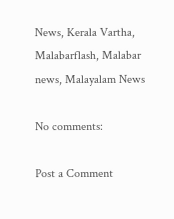News, Kerala Vartha, Malabarflash, Malabar news, Malayalam News

No comments:

Post a Comment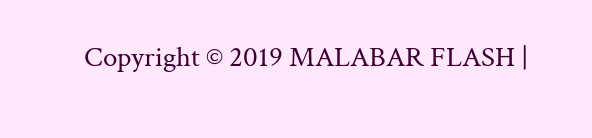Copyright © 2019 MALABAR FLASH |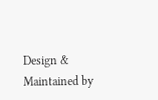Design & Maintained by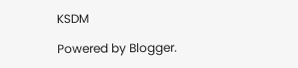KSDM

Powered by Blogger.